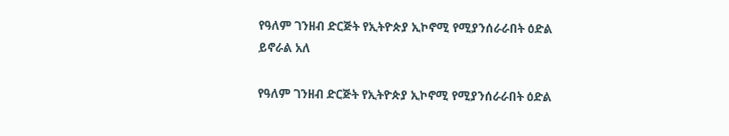የዓለም ገንዘብ ድርጅት የኢትዮጵያ ኢኮኖሚ የሚያንሰራራበት ዕድል ይኖራል አለ

የዓለም ገንዘብ ድርጅት የኢትዮጵያ ኢኮኖሚ የሚያንሰራራበት ዕድል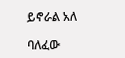ይኖራል አለ

ባለፈው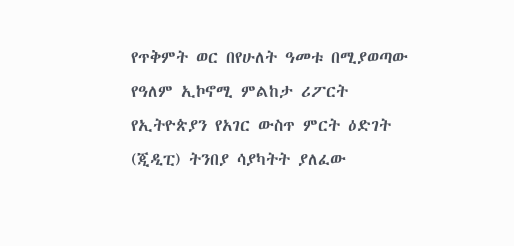የጥቅምት ወር በየሁለት ዓመቱ በሚያወጣው የዓለም ኢኮኖሚ ምልከታ ሪፖርት የኢትዮጵያን የአገር ውስጥ ምርት ዕድገት (ጂዲፒ) ትንበያ ሳያካትት ያለፈው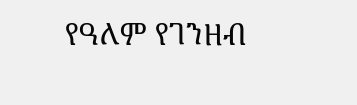የዓለም የገንዘብ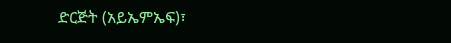ድርጅት (አይኤምኤፍ)፣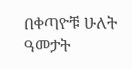በቀጣዮቹ ሁለት ዓመታት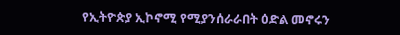የኢትዮጵያ ኢኮኖሚ የሚያንሰራራበት ዕድል መኖሩን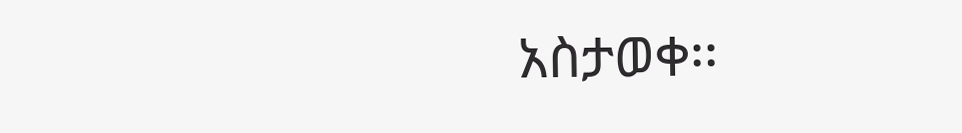አስታወቀ፡፡